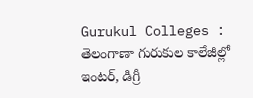Gurukul Colleges : తెలంగాణా గురుకుల కాలేజీల్లో ఇంటర్, డిగ్రీ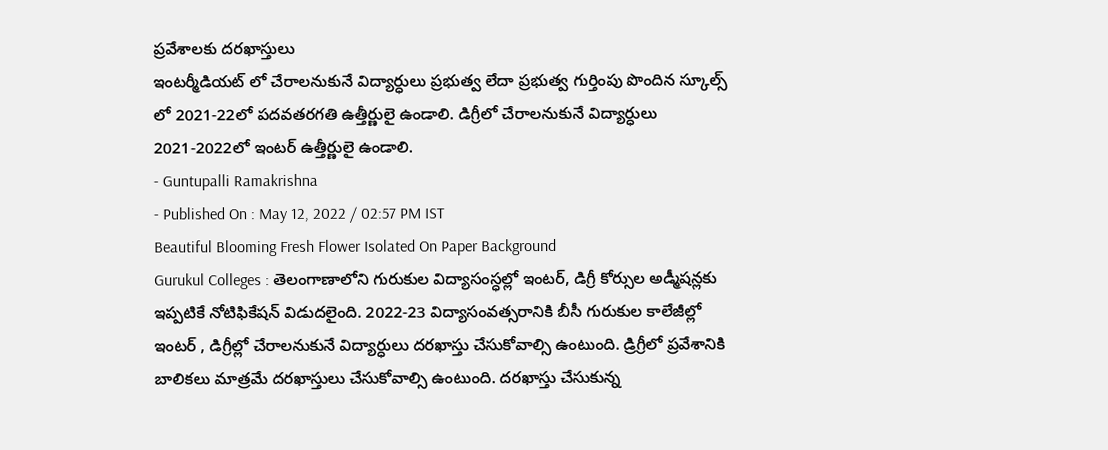ప్రవేశాలకు దరఖాస్తులు
ఇంటర్మీడియట్ లో చేరాలనుకునే విద్యార్ధులు ప్రభుత్వ లేదా ప్రభుత్వ గుర్తింపు పొందిన స్కూల్స్ లో 2021-22లో పదవతరగతి ఉత్తీర్ణులై ఉండాలి. డిగ్రీలో చేరాలనుకునే విద్యార్ధులు 2021-2022లో ఇంటర్ ఉత్తీర్ణులై ఉండాలి.
- Guntupalli Ramakrishna
- Published On : May 12, 2022 / 02:57 PM IST
Beautiful Blooming Fresh Flower Isolated On Paper Background
Gurukul Colleges : తెలంగాణాలోని గురుకుల విద్యాసంస్ధల్లో ఇంటర్, డిగ్రీ కోర్సుల అడ్మీషన్లకు ఇప్పటికే నోటిఫికేషన్ విడుదలైంది. 2022-23 విద్యాసంవత్సరానికి బీసీ గురుకుల కాలేజీల్లో ఇంటర్ , డిగ్రీల్లో చేరాలనుకునే విద్యార్ధులు దరఖాస్తు చేసుకోవాల్సి ఉంటుంది. డ్రిగ్రీలో ప్రవేశానికి బాలికలు మాత్రమే దరఖాస్తులు చేసుకోవాల్సి ఉంటుంది. దరఖాస్తు చేసుకున్న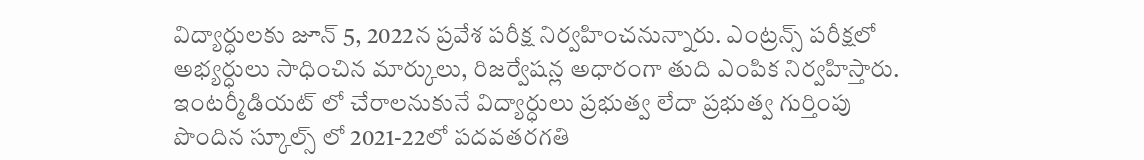విద్యార్ధులకు జూన్ 5, 2022న ప్రవేశ పరీక్ష నిర్వహించనున్నారు. ఎంట్రన్స్ పరీక్షలో అభ్యర్ధులు సాధించిన మార్కులు, రిజర్వేషన్ల అధారంగా తుది ఎంపిక నిర్వహిస్తారు.
ఇంటర్మీడియట్ లో చేరాలనుకునే విద్యార్ధులు ప్రభుత్వ లేదా ప్రభుత్వ గుర్తింపు పొందిన స్కూల్స్ లో 2021-22లో పదవతరగతి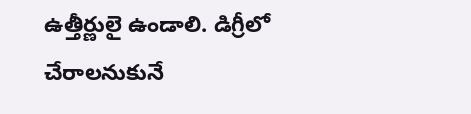ఉత్తీర్ణులై ఉండాలి. డిగ్రీలో చేరాలనుకునే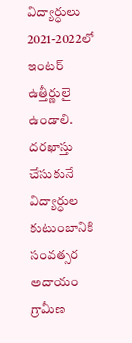విద్యార్ధులు 2021-2022లో ఇంటర్ ఉత్తీర్ణులై ఉండాలి. దరఖాస్తు చేసుకునే విద్యార్ధుల కుటుంబానికి సంవత్సర అదాయం గ్రామీణ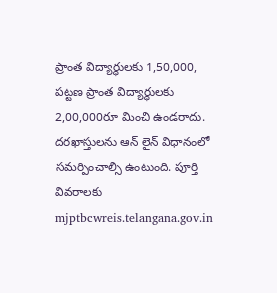ప్రాంత విద్యార్ధులకు 1,50,000, పట్టణ ప్రాంత విద్యార్ధులకు 2,00,000రూ మించి ఉండరాదు. దరఖాస్తులను ఆన్ లైన్ విధానంలో సమర్పించాల్సి ఉంటుంది. పూర్తి వివరాలకు mjptbcwreis.telangana.gov.in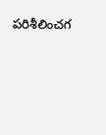పరిశీలించగ